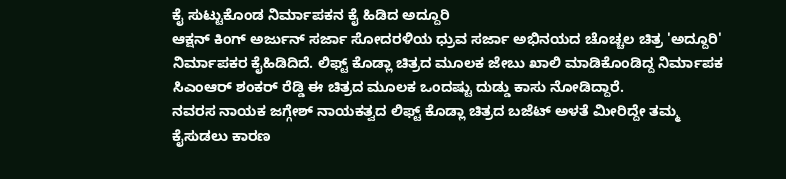ಕೈ ಸುಟ್ಟುಕೊಂಡ ನಿರ್ಮಾಪಕನ ಕೈ ಹಿಡಿದ ಅದ್ದೂರಿ
ಆಕ್ಷನ್ ಕಿಂಗ್ ಅರ್ಜುನ್ ಸರ್ಜಾ ಸೋದರಳಿಯ ಧ್ರುವ ಸರ್ಜಾ ಅಭಿನಯದ ಚೊಚ್ಚಲ ಚಿತ್ರ 'ಅದ್ದೂರಿ' ನಿರ್ಮಾಪಕರ ಕೈಹಿಡಿದಿದೆ. ಲಿಫ್ಟ್ ಕೊಡ್ಲಾ ಚಿತ್ರದ ಮೂಲಕ ಜೇಬು ಖಾಲಿ ಮಾಡಿಕೊಂಡಿದ್ದ ನಿರ್ಮಾಪಕ ಸಿಎಂಆರ್ ಶಂಕರ್ ರೆಡ್ಡಿ ಈ ಚಿತ್ರದ ಮೂಲಕ ಒಂದಷ್ಟು ದುಡ್ಡು ಕಾಸು ನೋಡಿದ್ದಾರೆ.
ನವರಸ ನಾಯಕ ಜಗ್ಗೇಶ್ ನಾಯಕತ್ವದ ಲಿಫ್ಟ್ ಕೊಡ್ಲಾ ಚಿತ್ರದ ಬಜೆಟ್ ಅಳತೆ ಮೀರಿದ್ದೇ ತಮ್ಮ ಕೈಸುಡಲು ಕಾರಣ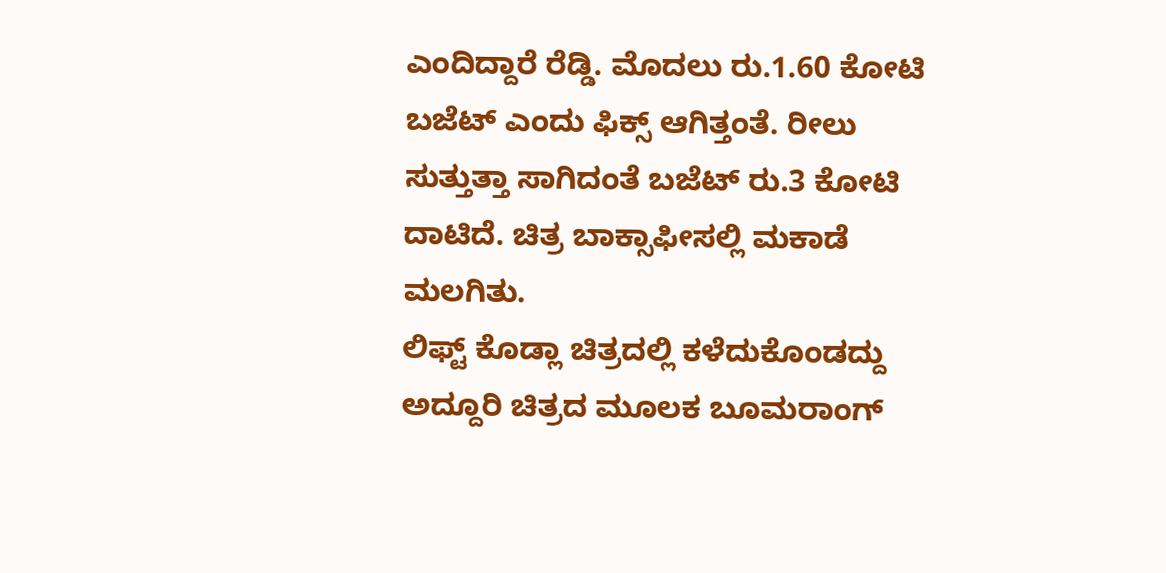ಎಂದಿದ್ದಾರೆ ರೆಡ್ಡಿ. ಮೊದಲು ರು.1.60 ಕೋಟಿ ಬಜೆಟ್ ಎಂದು ಫಿಕ್ಸ್ ಆಗಿತ್ತಂತೆ. ರೀಲು ಸುತ್ತುತ್ತಾ ಸಾಗಿದಂತೆ ಬಜೆಟ್ ರು.3 ಕೋಟಿ ದಾಟಿದೆ. ಚಿತ್ರ ಬಾಕ್ಸಾಫೀಸಲ್ಲಿ ಮಕಾಡೆ ಮಲಗಿತು.
ಲಿಫ್ಟ್ ಕೊಡ್ಲಾ ಚಿತ್ರದಲ್ಲಿ ಕಳೆದುಕೊಂಡದ್ದು ಅದ್ದೂರಿ ಚಿತ್ರದ ಮೂಲಕ ಬೂಮರಾಂಗ್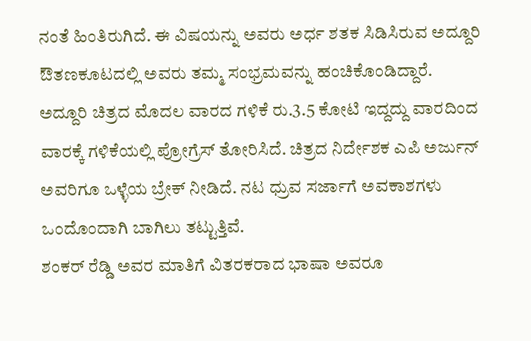ನಂತೆ ಹಿಂತಿರುಗಿದೆ. ಈ ವಿಷಯನ್ನು ಅವರು ಅರ್ಧ ಶತಕ ಸಿಡಿಸಿರುವ ಅದ್ದೂರಿ ಔತಣಕೂಟದಲ್ಲಿ ಅವರು ತಮ್ಮ ಸಂಭ್ರಮವನ್ನು ಹಂಚಿಕೊಂಡಿದ್ದಾರೆ.
ಅದ್ದೂರಿ ಚಿತ್ರದ ಮೊದಲ ವಾರದ ಗಳಿಕೆ ರು.3.5 ಕೋಟಿ ಇದ್ದದ್ದು ವಾರದಿಂದ ವಾರಕ್ಕೆ ಗಳಿಕೆಯಲ್ಲಿ ಪ್ರೋಗ್ರೆಸ್ ತೋರಿಸಿದೆ. ಚಿತ್ರದ ನಿರ್ದೇಶಕ ಎಪಿ ಅರ್ಜುನ್ ಅವರಿಗೂ ಒಳ್ಳೆಯ ಬ್ರೇಕ್ ನೀಡಿದೆ. ನಟ ಧ್ರುವ ಸರ್ಜಾಗೆ ಅವಕಾಶಗಳು ಒಂದೊಂದಾಗಿ ಬಾಗಿಲು ತಟ್ಟುತ್ತಿವೆ.
ಶಂಕರ್ ರೆಡ್ಡಿ ಅವರ ಮಾತಿಗೆ ವಿತರಕರಾದ ಭಾಷಾ ಅವರೂ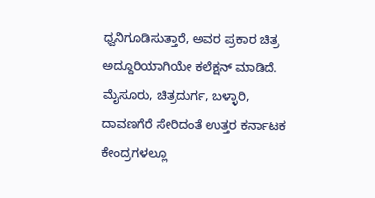ಧ್ವನಿಗೂಡಿಸುತ್ತಾರೆ, ಅವರ ಪ್ರಕಾರ ಚಿತ್ರ ಅದ್ದೂರಿಯಾಗಿಯೇ ಕಲೆಕ್ಷನ್ ಮಾಡಿದೆ. ಮೈಸೂರು, ಚಿತ್ರದುರ್ಗ, ಬಳ್ಳಾರಿ, ದಾವಣಗೆರೆ ಸೇರಿದಂತೆ ಉತ್ತರ ಕರ್ನಾಟಕ ಕೇಂದ್ರಗಳಲ್ಲೂ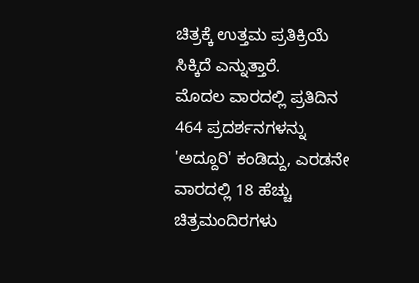ಚಿತ್ರಕ್ಕೆ ಉತ್ತಮ ಪ್ರತಿಕ್ರಿಯೆ ಸಿಕ್ಕಿದೆ ಎನ್ನುತ್ತಾರೆ.
ಮೊದಲ ವಾರದಲ್ಲಿ ಪ್ರತಿದಿನ 464 ಪ್ರದರ್ಶನಗಳನ್ನು 'ಅದ್ದೂರಿ' ಕಂಡಿದ್ದು, ಎರಡನೇ ವಾರದಲ್ಲಿ 18 ಹೆಚ್ಚು ಚಿತ್ರಮಂದಿರಗಳು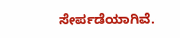ಸೇರ್ಪಡೆಯಾಗಿವೆ.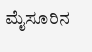ಮೈಸೂರಿನ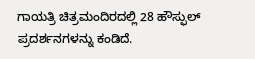ಗಾಯತ್ರಿ ಚಿತ್ರಮಂದಿರದಲ್ಲಿ 28 ಹೌಸ್ಫುಲ್ ಪ್ರದರ್ಶನಗಳನ್ನು ಕಂಡಿದೆ.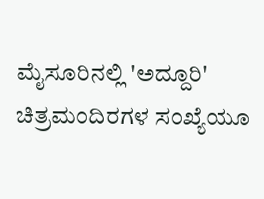ಮೈಸೂರಿನಲ್ಲಿ 'ಅದ್ದೂರಿ' ಚಿತ್ರಮಂದಿರಗಳ ಸಂಖ್ಯೆಯೂ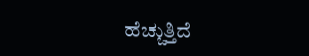ಹೆಚ್ಚುತ್ತಿದೆ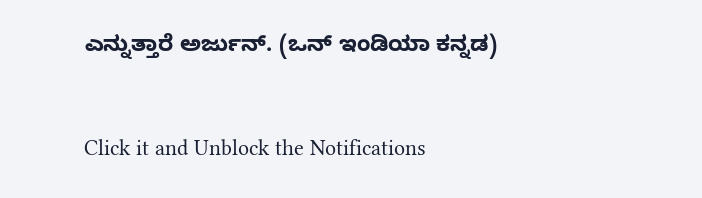ಎನ್ನುತ್ತಾರೆ ಅರ್ಜುನ್. (ಒನ್ ಇಂಡಿಯಾ ಕನ್ನಡ)


Click it and Unblock the Notifications